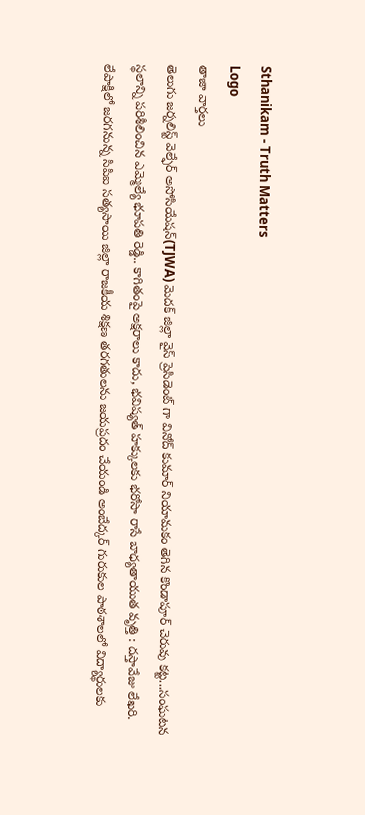Sthanikam - Truth Matters
Logo
తాజా వార్తలు
తెలుగు జర్నలిస్ట్ వెల్ఫేర్ అసోసియేషన్(TJWA) మెదక్ జిల్లా వైస్ ప్రెసిడెంట్ గా వినోద్ కుమార్ నియామకం తెగిన కొండాపూర్ చెరువు కట్ట...సంఘటన స్థలాన్ని పరిశీలించిన ఎమ్మెల్యే భూపతి రెడ్డి.. కాగితంపై అక్షరాలు కాదు, భవిష్యత్‌ హక్కులకు భరోసా రాసే బాధ్యతాయుత వృత్తి : దస్తావేజు లేఖరి. లేపాక్షిలో జరగనున్న సిపిఐ సత్యసాయి జిల్లా రాజకీయ శిక్షణ తరగతులను జయప్రదం చేయండి అంబేద్కర్ గురుకుల పాఠశాలలో విద్యార్థులకు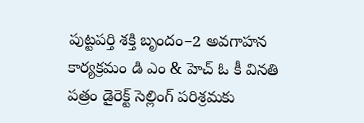పుట్టపర్తి శక్తి బృందం–2 అవగాహన కార్యక్రమం డి ఎం & హెచ్ ఓ కీ వినతి పత్రం డైరెక్ట్ సెల్లింగ్ పరిశ్రమకు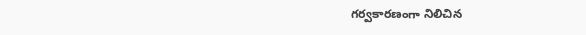గర్వకారణంగా నిలిచిన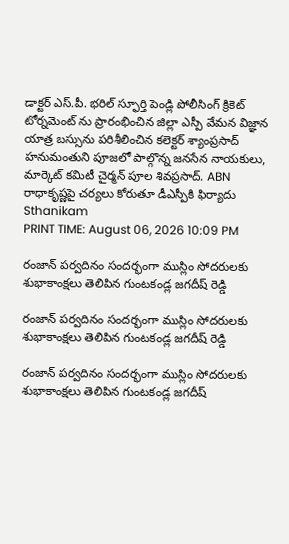డాక్టర్ ఎస్.పీ. భరిల్ స్ఫూర్తి పెండ్లి పోలీసింగ్ క్రికెట్ టోర్నమెంట్ ను ప్రారంభించిన జిల్లా ఎస్పీ వేమన విజ్ఞాన యాత్ర బస్సును పరిశీలించిన కలెక్టర్ శ్యాంప్రసాద్ హనుమంతుని పూజలో పాల్గొన్న జనసేన నాయకులు, మార్కెట్ కమిటీ చైర్మన్ పూల శివప్రసాద్. ABN రాధాకృష్ణపై చర్యలు కోరుతూ డీఎస్పీకి ఫిర్యాదు
Sthanikam
PRINT TIME: August 06, 2026 10:09 PM

రంజాన్ పర్వదినం సందర్భంగా ముస్లిం సోదరులకు శుభాకాంక్షలు తెలిపిన గుంటకండ్ల జగదీష్ రెడ్డి

రంజాన్ పర్వదినం సందర్భంగా ముస్లిం సోదరులకు శుభాకాంక్షలు తెలిపిన గుంటకండ్ల జగదీష్ రెడ్డి

రంజాన్ పర్వదినం సందర్భంగా ముస్లిం సోదరులకు శుభాకాంక్షలు తెలిపిన గుంటకండ్ల జగదీష్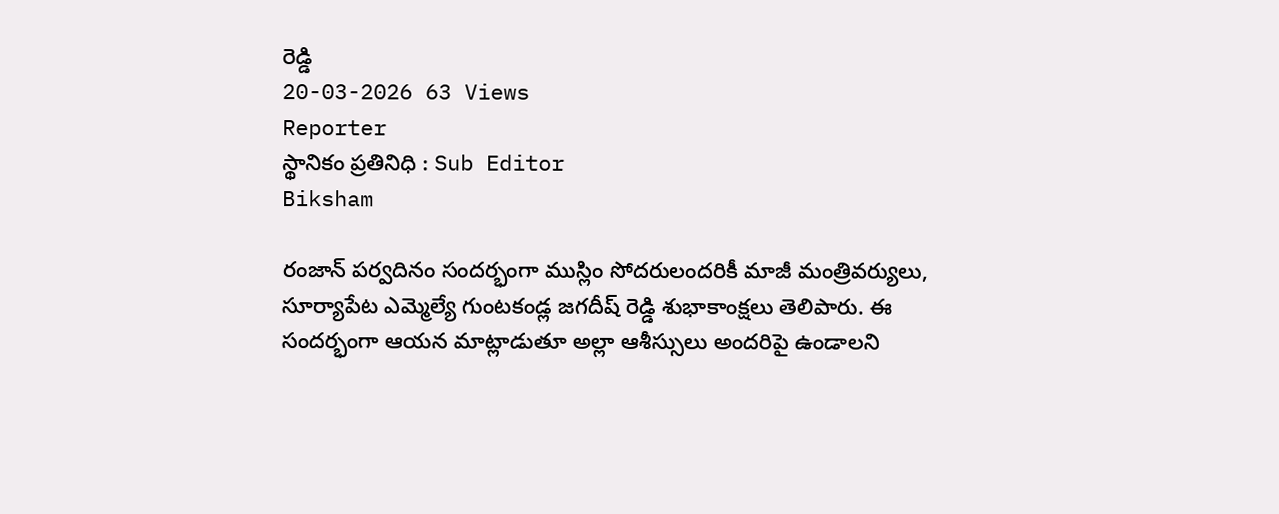రెడ్డి
20-03-2026 63 Views
Reporter
స్థానికం ప్రతినిధి : Sub Editor
Biksham

రంజాన్ పర్వదినం సందర్భంగా ముస్లిం సోదరులందరికీ మాజీ మంత్రివర్యులు, సూర్యాపేట ఎమ్మెల్యే గుంటకండ్ల జగదీష్ రెడ్డి శుభాకాంక్షలు తెలిపారు. ఈ సందర్భంగా ఆయన మాట్లాడుతూ అల్లా ఆశీస్సులు అందరిపై ఉండాలని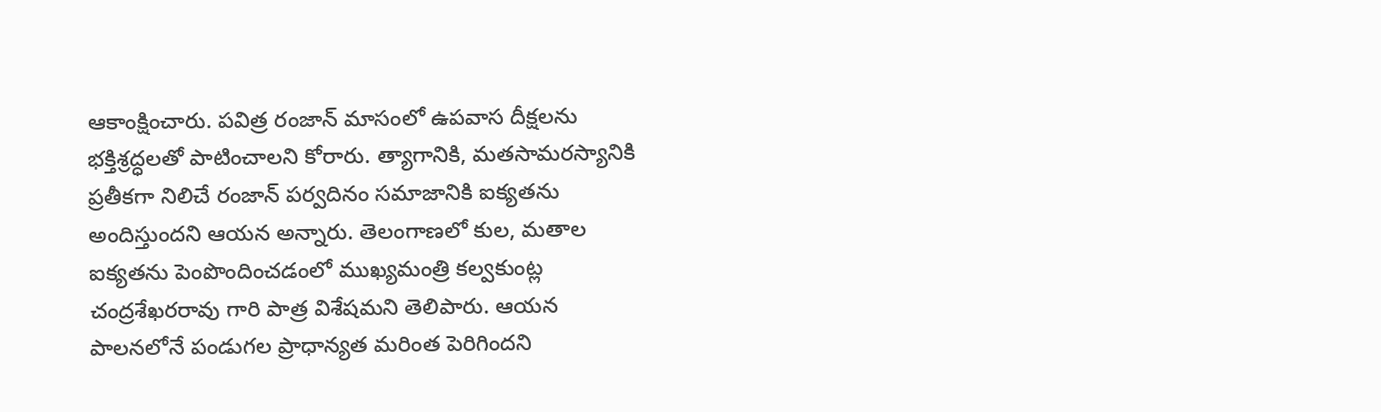ఆకాంక్షించారు. పవిత్ర రంజాన్ మాసంలో ఉపవాస దీక్షలను భక్తిశ్రద్ధలతో పాటించాలని కోరారు. త్యాగానికి, మతసామరస్యానికి ప్రతీకగా నిలిచే రంజాన్ పర్వదినం సమాజానికి ఐక్యతను అందిస్తుందని ఆయన అన్నారు. తెలంగాణలో కుల, మతాల ఐక్యతను పెంపొందించడంలో ముఖ్యమంత్రి కల్వకుంట్ల చంద్రశేఖరరావు గారి పాత్ర విశేషమని తెలిపారు. ఆయన పాలనలోనే పండుగల ప్రాధాన్యత మరింత పెరిగిందని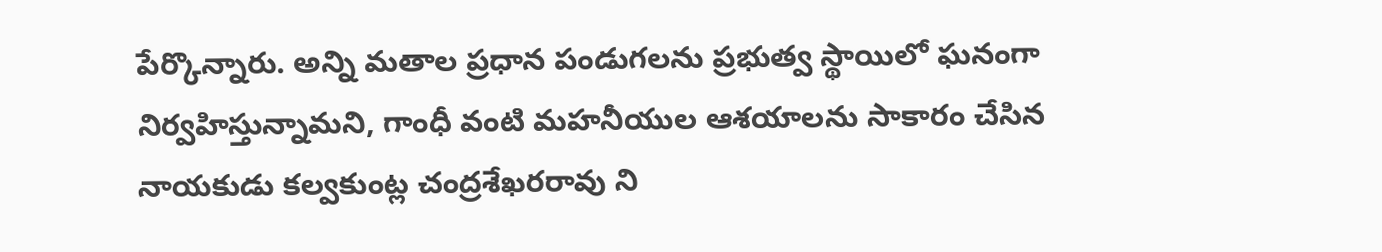పేర్కొన్నారు. అన్ని మతాల ప్రధాన పండుగలను ప్రభుత్వ స్థాయిలో ఘనంగా నిర్వహిస్తున్నామని, గాంధీ వంటి మహనీయుల ఆశయాలను సాకారం చేసిన నాయకుడు కల్వకుంట్ల చంద్రశేఖరరావు ని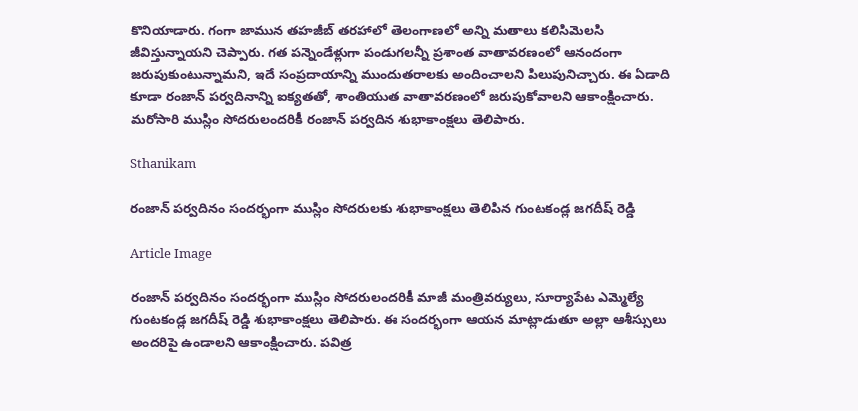కొనియాడారు. గంగా జామున తహజీబ్ తరహాలో తెలంగాణలో అన్ని మతాలు కలిసిమెలసి జీవిస్తున్నాయని చెప్పారు. గత పన్నెండేళ్లుగా పండుగలన్నీ ప్రశాంత వాతావరణంలో ఆనందంగా జరుపుకుంటున్నామని, ఇదే సంప్రదాయాన్ని ముందుతరాలకు అందించాలని పిలుపునిచ్చారు. ఈ ఏడాది కూడా రంజాన్ పర్వదినాన్ని ఐక్యతతో, శాంతియుత వాతావరణంలో జరుపుకోవాలని ఆకాంక్షించారు. మరోసారి ముస్లిం సోదరులందరికీ రంజాన్ పర్వదిన శుభాకాంక్షలు తెలిపారు.

Sthanikam

రంజాన్ పర్వదినం సందర్భంగా ముస్లిం సోదరులకు శుభాకాంక్షలు తెలిపిన గుంటకండ్ల జగదీష్ రెడ్డి

Article Image

రంజాన్ పర్వదినం సందర్భంగా ముస్లిం సోదరులందరికీ మాజీ మంత్రివర్యులు, సూర్యాపేట ఎమ్మెల్యే గుంటకండ్ల జగదీష్ రెడ్డి శుభాకాంక్షలు తెలిపారు. ఈ సందర్భంగా ఆయన మాట్లాడుతూ అల్లా ఆశీస్సులు అందరిపై ఉండాలని ఆకాంక్షించారు. పవిత్ర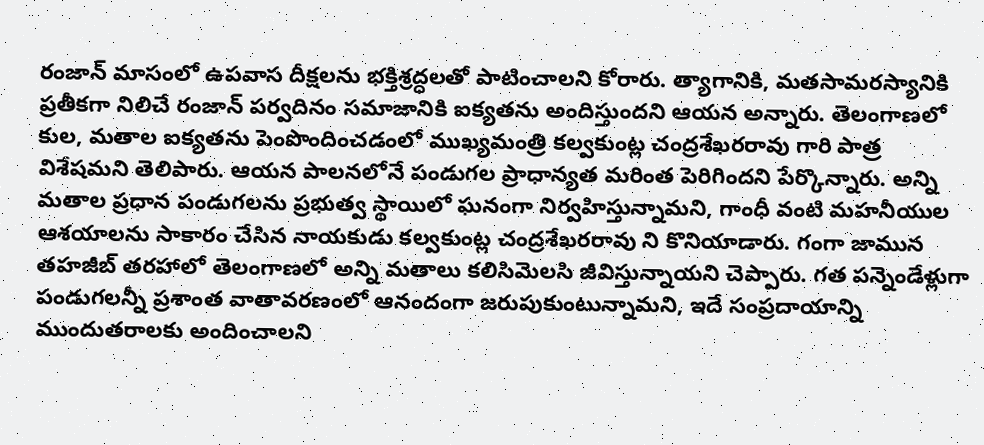రంజాన్ మాసంలో ఉపవాస దీక్షలను భక్తిశ్రద్ధలతో పాటించాలని కోరారు. త్యాగానికి, మతసామరస్యానికి ప్రతీకగా నిలిచే రంజాన్ పర్వదినం సమాజానికి ఐక్యతను అందిస్తుందని ఆయన అన్నారు. తెలంగాణలో కుల, మతాల ఐక్యతను పెంపొందించడంలో ముఖ్యమంత్రి కల్వకుంట్ల చంద్రశేఖరరావు గారి పాత్ర విశేషమని తెలిపారు. ఆయన పాలనలోనే పండుగల ప్రాధాన్యత మరింత పెరిగిందని పేర్కొన్నారు. అన్ని మతాల ప్రధాన పండుగలను ప్రభుత్వ స్థాయిలో ఘనంగా నిర్వహిస్తున్నామని, గాంధీ వంటి మహనీయుల ఆశయాలను సాకారం చేసిన నాయకుడు కల్వకుంట్ల చంద్రశేఖరరావు ని కొనియాడారు. గంగా జామున తహజీబ్ తరహాలో తెలంగాణలో అన్ని మతాలు కలిసిమెలసి జీవిస్తున్నాయని చెప్పారు. గత పన్నెండేళ్లుగా పండుగలన్నీ ప్రశాంత వాతావరణంలో ఆనందంగా జరుపుకుంటున్నామని, ఇదే సంప్రదాయాన్ని ముందుతరాలకు అందించాలని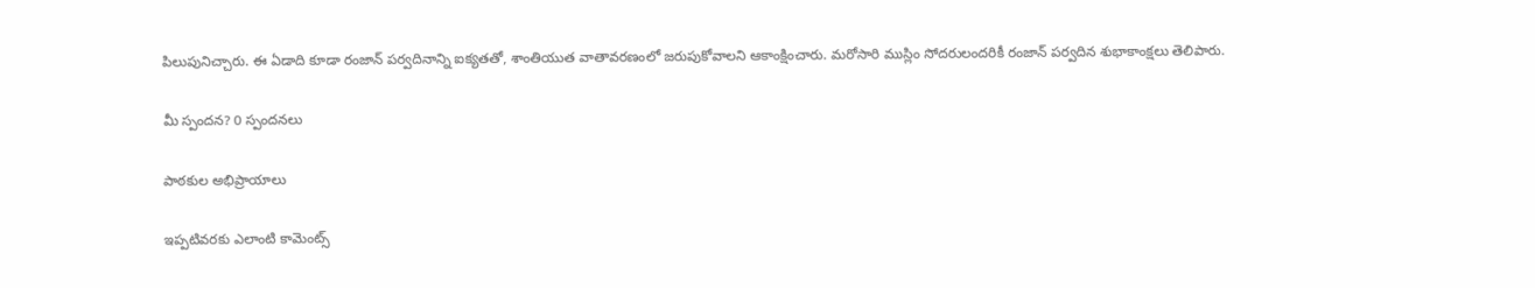పిలుపునిచ్చారు. ఈ ఏడాది కూడా రంజాన్ పర్వదినాన్ని ఐక్యతతో, శాంతియుత వాతావరణంలో జరుపుకోవాలని ఆకాంక్షించారు. మరోసారి ముస్లిం సోదరులందరికీ రంజాన్ పర్వదిన శుభాకాంక్షలు తెలిపారు.

మీ స్పందన? 0 స్పందనలు

పాఠకుల అభిప్రాయాలు

ఇప్పటివరకు ఎలాంటి కామెంట్స్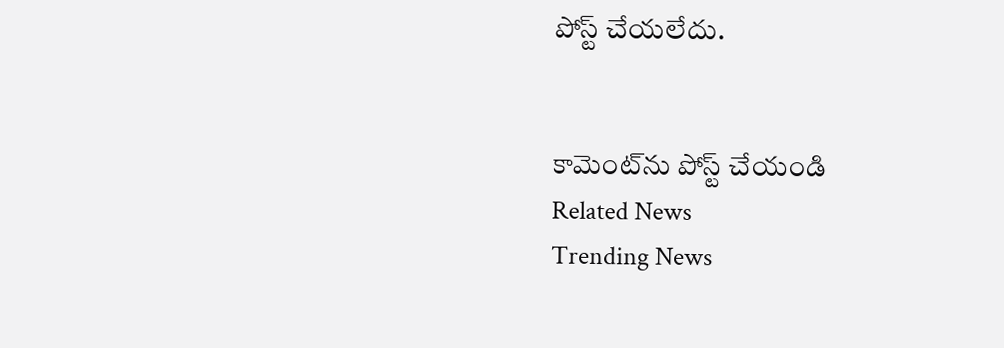పోస్ట్ చేయలేదు.


కామెంట్‌ను పోస్ట్ చేయండి
Related News
Trending News